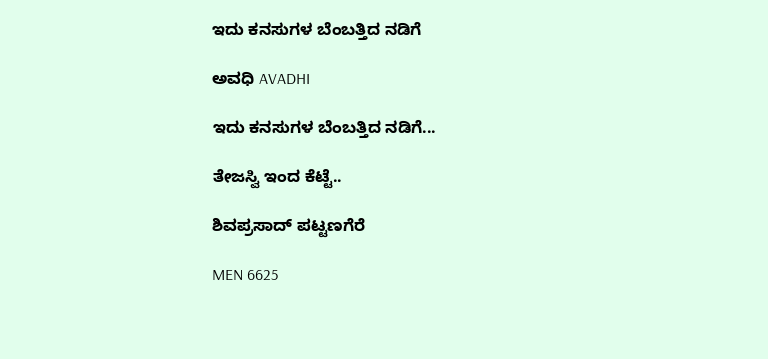ಇದು ಕನಸುಗಳ ಬೆಂಬತ್ತಿದ ನಡಿಗೆ‍

ಅವಧಿ AVADHI

ಇದು ಕನಸುಗಳ ಬೆಂಬತ್ತಿದ ನಡಿಗೆ...

ತೇಜಸ್ವಿ ಇಂದ ಕೆಟ್ಟೆ..

ಶಿವಪ್ರಸಾದ್ ಪಟ್ಟಣಗೆರೆ

MEN 6625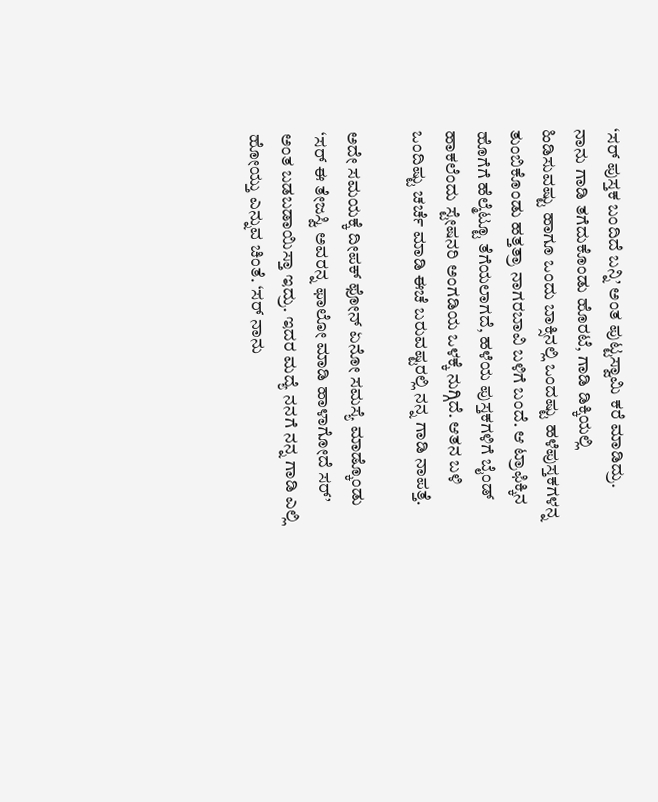‘ಸರ್ ಪುಸ್ತಕ ಬಂದಿದೆ ಬನ್ನಿ’ ಅಂತ ಪುಟ್ಟಸ್ವಾಮಿ ಕರೆ ಮಾಡಿದ್ರು. ನಾನು ಗಾಡಿ ತಗೆದುಕೊಂಡು ಹೊರಟೆ, ಗಾಡಿ ಡಿಕ್ಕಿಯಲ್ಲಿ ಹಿಡಿಸುವಷ್ಟು ಹಾಗೂ ಒಂದು ಬಾಕ್ಸಿನಲ್ಲಿ ಒಂದಷ್ಟು ಹಳೆಪುಸ್ತಕಗಳನ್ನ ತುಂಬಿಕೊಂಡು ಹತ್ತತ್ರಾ ನಾಗರಬಾವಿ ಬಳಿಗೆ ಬಂದೆ. ಆ ಟ್ರಾಫಿಕ್ಕಿನ ಹೊಗೆಗೆ ಹೆಲ್ಮೆಟ್ಟೂ ತೆಗೆಯಲಾಗದೆ, ಹಳೆಯ ಪುಸ್ತಕಗಳಿಗೆ ಬೈಂಡ್ ಹಾಕಲೆಂದು ಸ್ಟೇಷನರಿ ಅಂಗಡಿಯ ಒಳಕ್ಕೆ ನುಗ್ಗಿದೆ. ಆತನ ಬಳಿ ಒಂದಿಷ್ಟು ಚರ್ಚೆ ಮಾಡಿ ಈಚೆ ಬರುವಷ್ಟರಲ್ಲಿ ನನ್ನ ಗಾಡಿ ನಾಪತ್ತೆ.

ಅದೇ ಸಮಯಕ್ಕೆ ದೀಪಕ್ ಫೋನ್ ಏನೋ ಸಮಸ್ಯೆ ಮಾಡ್ಕೊಂಡು ‘ಸರ್ ಈ ತೇಜಸ್ವಿ ಅವರನ್ನ ಫಾಲೋ ಮಾಡಿ ಹಾಳಾಗೋದೆ ಸರ್’ ಅಂತ ಬಡಬಡಾಯಿಸ್ತಾ ಇದ್ರು. ಇದರ ಮದ್ಯೆ ನನಗೆ ನನ್ನ ಗಾಡಿ ಎಲ್ಲಿ ಹೋಯ್ತು ಎನ್ನುವ ಚಿಂತೆ. ‘ಸರ್ ನಾನು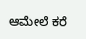ಆಮೇಲೆ ಕರೆ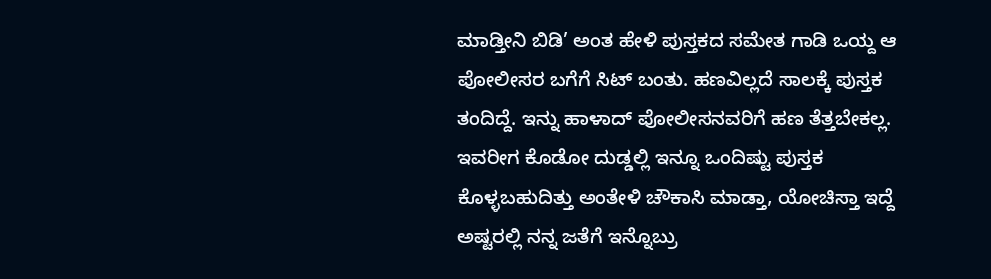ಮಾಡ್ತೀನಿ ಬಿಡಿ’ ಅಂತ ಹೇಳಿ ಪುಸ್ತಕದ ಸಮೇತ ಗಾಡಿ ಒಯ್ದ ಆ ಪೋಲೀಸರ ಬಗೆಗೆ ಸಿಟ್ ಬಂತು. ಹಣವಿಲ್ಲದೆ ಸಾಲಕ್ಕೆ ಪುಸ್ತಕ ತಂದಿದ್ದೆ. ಇನ್ನು ಹಾಳಾದ್ ಪೋಲೀಸನವರಿಗೆ ಹಣ ತೆತ್ತಬೇಕಲ್ಲ. ಇವರೀಗ ಕೊಡೋ ದುಡ್ಡಲ್ಲಿ ಇನ್ನೂ ಒಂದಿಷ್ಟು ಪುಸ್ತಕ ಕೊಳ್ಳಬಹುದಿತ್ತು ಅಂತೇಳಿ ಚೌಕಾಸಿ ಮಾಡ್ತಾ, ಯೋಚಿಸ್ತಾ ಇದ್ದೆ ಅಷ್ಟರಲ್ಲಿ ನನ್ನ ಜತೆಗೆ ಇನ್ನೊಬ್ರು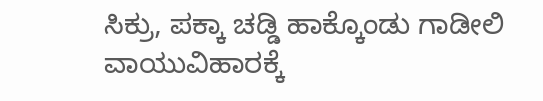ಸಿಕ್ರು, ಪಕ್ಕಾ ಚಡ್ಡಿ ಹಾಕ್ಕೊಂಡು ಗಾಡೀಲಿ ವಾಯುವಿಹಾರಕ್ಕೆ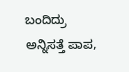ಬಂದಿದ್ರು ಅನ್ನಿಸತ್ತೆ ಪಾಪ,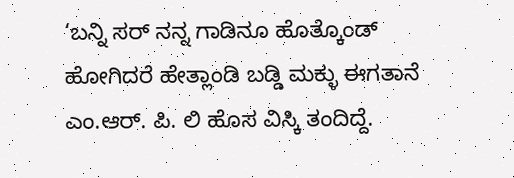‘ಬನ್ನಿ ಸರ್ ನನ್ನ ಗಾಡಿನೂ ಹೊತ್ಕೊಂಡ್ ಹೋಗಿದರೆ ಹೇತ್ಲಾಂಡಿ ಬಡ್ಡಿ ಮಕ್ಳು ಈಗತಾನೆ ಎಂ.ಆರ್. ಪಿ. ಲಿ ಹೊಸ ವಿಸ್ಕಿ ತಂದಿದ್ದೆ.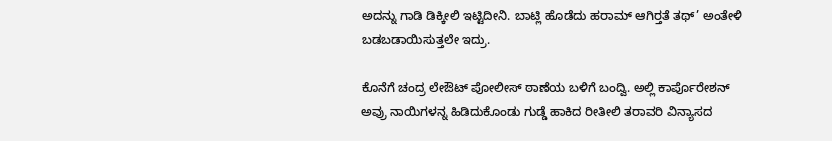ಅದನ್ನು ಗಾಡಿ ಡಿಕ್ಕೀಲಿ ಇಟ್ಟಿದೀನಿ. ಬಾಟ್ಲಿ ಹೊಡೆದು ಹರಾಮ್ ಆಗಿರ‍್ತತೆ ತಥ್’ ಅಂತೇಳಿ ಬಡಬಡಾಯಿಸುತ್ತಲೇ ಇದ್ರು.

ಕೊನೆಗೆ ಚಂದ್ರ ಲೇಔಟ್ ಪೋಲೀಸ್ ಠಾಣೆಯ ಬಳಿಗೆ ಬಂದ್ವಿ. ಅಲ್ಲಿ ಕಾರ್ಪೊರೇಶನ್ ಅವ್ರು ನಾಯಿಗಳನ್ನ ಹಿಡಿದುಕೊಂಡು ಗುಡ್ಡೆ ಹಾಕಿದ ರೀತೀಲಿ ತರಾವರಿ ವಿನ್ಯಾಸದ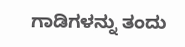ಗಾಡಿಗಳನ್ನು ತಂದು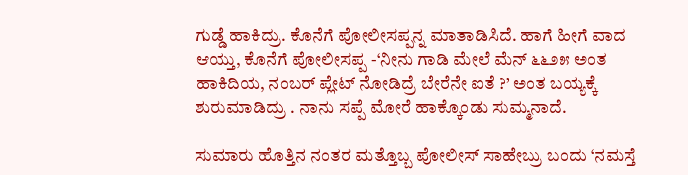ಗುಡ್ಡೆ ಹಾಕಿದ್ರು. ಕೊನೆಗೆ ಪೋಲೀಸಪ್ಪನ್ನ ಮಾತಾಡಿಸಿದೆ. ಹಾಗೆ ಹೀಗೆ ವಾದ ಆಯ್ತು, ಕೊನೆಗೆ ಪೋಲೀಸಪ್ಪ -‘ನೀನು ಗಾಡಿ ಮೇಲೆ ಮೆನ್ ೬೬೨೫ ಅಂತ ಹಾಕಿದಿಯ, ನಂಬರ್ ಪ್ಲೇಟ್ ನೋಡಿದ್ರೆ ಬೇರೆನೇ ಐತೆ ?’ ಅಂತ ಬಯ್ಯಕ್ಕೆ ಶುರುಮಾಡಿದ್ರು . ನಾನು ಸಪ್ಪೆ ಮೋರೆ ಹಾಕ್ಕೊಂಡು ಸುಮ್ಮನಾದೆ.

ಸುಮಾರು ಹೊತ್ತಿನ ನಂತರ ಮತ್ತೊಬ್ಬ ಪೋಲೀಸ್ ಸಾಹೇಬ್ರು ಬಂದು ‘ನಮಸ್ತೆ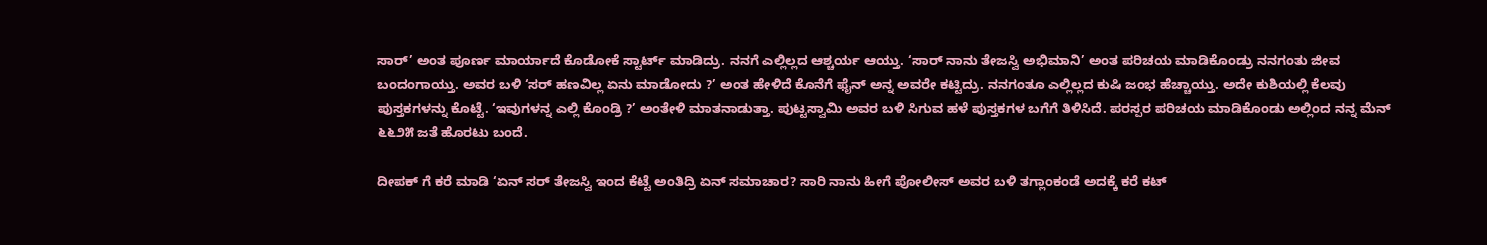ಸಾರ್’ ಅಂತ ಪೂರ್ಣ ಮಾರ್ಯಾದೆ ಕೊಡೋಕೆ ಸ್ಟಾರ್ಟ್ ಮಾಡಿದ್ರು. ನನಗೆ ಎಲ್ಲಿಲ್ಲದ ಆಶ್ಚರ್ಯ ಆಯ್ತು. ‘ಸಾರ್ ನಾನು ತೇಜಸ್ವಿ ಅಭಿಮಾನಿ’ ಅಂತ ಪರಿಚಯ ಮಾಡಿಕೊಂಡ್ರು ನನಗಂತು ಜೀವ ಬಂದಂಗಾಯ್ತು. ಅವರ ಬಳಿ ‘ಸರ್ ಹಣವಿಲ್ಲ ಏನು ಮಾಡೋದು ?’ ಅಂತ ಹೇಳಿದೆ ಕೊನೆಗೆ ಫೈನ್ ಅನ್ನ ಅವರೇ ಕಟ್ಟಿದ್ರು. ನನಗಂತೂ ಎಲ್ಲಿಲ್ಲದ ಕುಷಿ ಜಂಭ ಹೆಚ್ಚಾಯ್ತು. ಅದೇ ಕುಶಿಯಲ್ಲಿ ಕೆಲವು ಪುಸ್ತಕಗಳನ್ನು ಕೊಟ್ಟೆ. ‘ಇವುಗಳನ್ನ ಎಲ್ಲಿ ಕೊಂಡ್ರಿ ?’ ಅಂತೇಳಿ ಮಾತನಾಡುತ್ತಾ. ಪುಟ್ಟಸ್ವಾಮಿ ಅವರ ಬಳಿ ಸಿಗುವ ಹಳೆ ಪುಸ್ತಕಗಳ ಬಗೆಗೆ ತಿಳಿಸಿದೆ. ಪರಸ್ಪರ ಪರಿಚಯ ಮಾಡಿಕೊಂಡು ಅಲ್ಲಿಂದ ನನ್ನ ಮೆನ್ ೬೬೨೫ ಜತೆ ಹೊರಟು ಬಂದೆ.

ದೀಪಕ್ ಗೆ ಕರೆ ಮಾಡಿ ‘ಏನ್ ಸರ್ ತೇಜಸ್ವಿ ಇಂದ ಕೆಟ್ಟೆ ಅಂತಿದ್ರಿ ಏನ್ ಸಮಾಚಾರ? ಸಾರಿ ನಾನು ಹೀಗೆ ಪೋಲೀಸ್ ಅವರ ಬಳಿ ತಗ್ಲಾಂಕಂಡೆ ಅದಕ್ಕೆ ಕರೆ ಕಟ್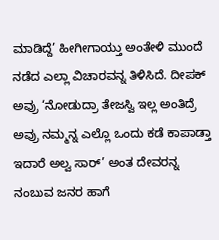ಮಾಡಿದ್ದೆ’ ಹೀಗೀಗಾಯ್ತು ಅಂತೇಳಿ ಮುಂದೆ ನಡೆದ ಎಲ್ಲಾ ವಿಚಾರವನ್ನ ತಿಳಿಸಿದೆ. ದೀಪಕ್ ಅವ್ರು ‘ನೋಡುದ್ರಾ ತೇಜಸ್ವಿ ಇಲ್ಲ ಅಂತಿದ್ರೆ ಅವ್ರು ನಮ್ಮನ್ನ ಎಲ್ಲೊ ಒಂದು ಕಡೆ ಕಾಪಾಡ್ತಾ ಇದಾರೆ ಅಲ್ವ ಸಾರ್’ ಅಂತ ದೇವರನ್ನ ನಂಬುವ ಜನರ ಹಾಗೆ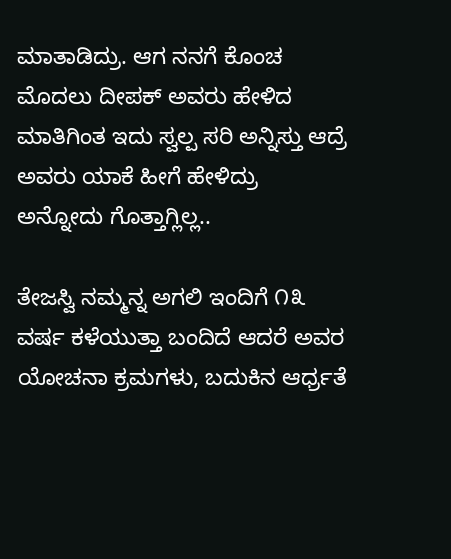ಮಾತಾಡಿದ್ರು. ಆಗ ನನಗೆ ಕೊಂಚ ಮೊದಲು ದೀಪಕ್ ಅವರು ಹೇಳಿದ ಮಾತಿಗಿಂತ ಇದು ಸ್ವಲ್ಪ ಸರಿ ಅನ್ನಿಸ್ತು ಆದ್ರೆ ಅವರು ಯಾಕೆ ಹೀಗೆ ಹೇಳಿದ್ರು ಅನ್ನೋದು ಗೊತ್ತಾಗ್ಲಿಲ್ಲ..

ತೇಜಸ್ವಿ ನಮ್ಮನ್ನ ಅಗಲಿ ಇಂದಿಗೆ ೧೩ ವರ್ಷ ಕಳೆಯುತ್ತಾ ಬಂದಿದೆ ಆದರೆ ಅವರ ಯೋಚನಾ ಕ್ರಮಗಳು, ಬದುಕಿನ ಆರ್ಧ್ರತೆ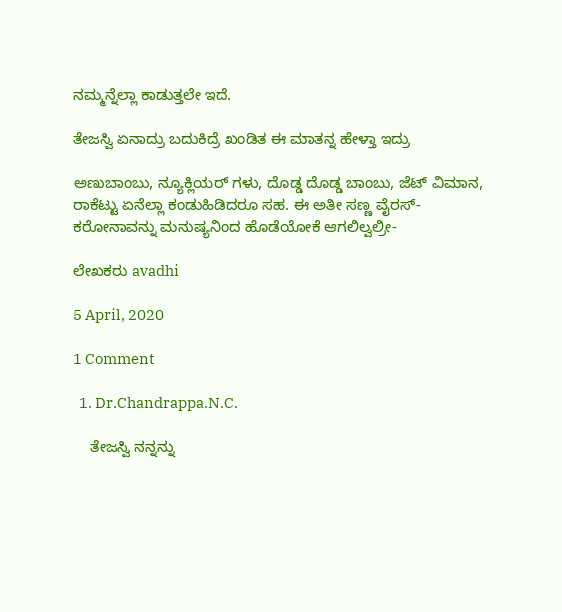ನಮ್ಮನ್ನೆಲ್ಲಾ ಕಾಡುತ್ತಲೇ ಇದೆ.

ತೇಜಸ್ವಿ ಏನಾದ್ರು ಬದುಕಿದ್ರೆ ಖಂಡಿತ ಈ ಮಾತನ್ನ ಹೇಳ್ತಾ ಇದ್ರು

ಅಣುಬಾಂಬು, ನ್ಯೂಕ್ಲಿಯರ್ ಗಳು, ದೊಡ್ಡ ದೊಡ್ಡ ಬಾಂಬು, ಜೆಟ್ ವಿಮಾನ, ರಾಕೆಟ್ಟು ಏನೆಲ್ಲಾ ಕಂಡುಹಿಡಿದರೂ ಸಹ. ಈ ಅತೀ ಸಣ್ಣ ವೈರಸ್- ಕರೋನಾವನ್ನು ಮನುಷ್ಯನಿಂದ ಹೊಡೆಯೋಕೆ ಆಗಲಿಲ್ವಲ್ರೀ-

ಲೇಖಕರು avadhi

5 April, 2020

1 Comment

  1. Dr.Chandrappa.N.C.

    ತೇಜಸ್ವಿ ನನ್ನನ್ನು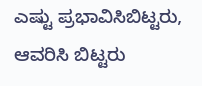ಎಷ್ಟು ಪ್ರಭಾವಿಸಿಬಿಟ್ಟರು, ಆವರಿಸಿ ಬಿಟ್ಟರು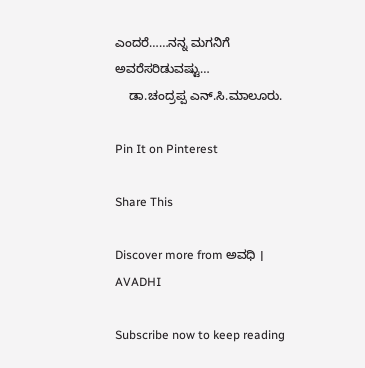ಎಂದರೆ……ನನ್ನ ಮಗನಿಗೆ ಅವರೆಸರಿಡುವಷ್ಟು…
    ಡಾ.ಚಂದ್ರಪ್ಪ ಎನ್.ಸಿ.ಮಾಲೂರು.

Pin It on Pinterest

Share This

Discover more from ಅವಧಿ । AVADHI

Subscribe now to keep reading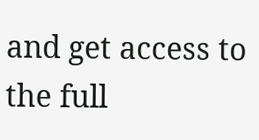and get access to the full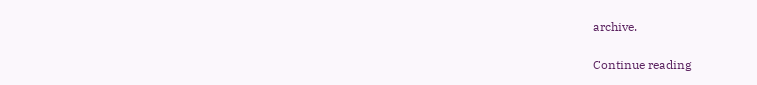archive.

Continue reading